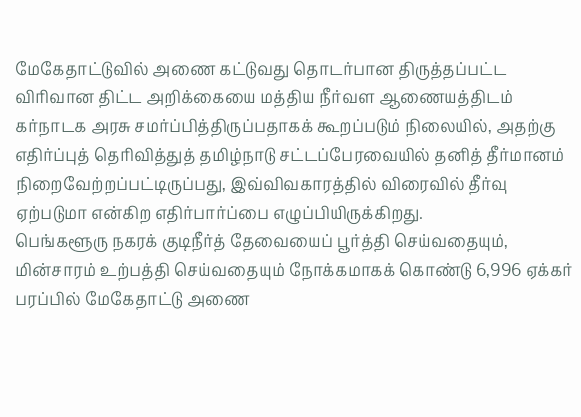மேகேதாட்டுவில் அணை கட்டுவது தொடர்பான திருத்தப்பட்ட விரிவான திட்ட அறிக்கையை மத்திய நீர்வள ஆணையத்திடம் கர்நாடக அரசு சமர்ப்பித்திருப்பதாகக் கூறப்படும் நிலையில், அதற்கு எதிர்ப்புத் தெரிவித்துத் தமிழ்நாடு சட்டப்பேரவையில் தனித் தீர்மானம் நிறைவேற்றப்பட்டிருப்பது, இவ்விவகாரத்தில் விரைவில் தீர்வு ஏற்படுமா என்கிற எதிர்பார்ப்பை எழுப்பியிருக்கிறது.
பெங்களூரு நகரக் குடிநீர்த் தேவையைப் பூர்த்தி செய்வதையும், மின்சாரம் உற்பத்தி செய்வதையும் நோக்கமாகக் கொண்டு 6,996 ஏக்கர் பரப்பில் மேகேதாட்டு அணை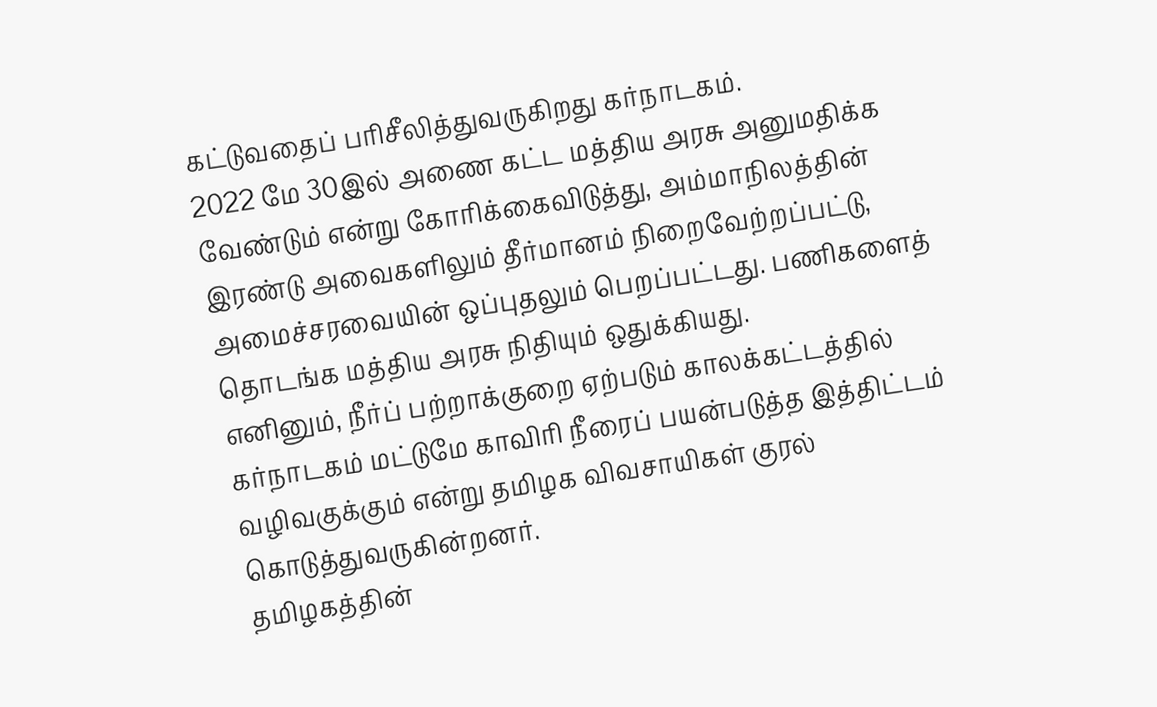கட்டுவதைப் பரிசீலித்துவருகிறது கர்நாடகம்.
2022 மே 30இல் அணை கட்ட மத்திய அரசு அனுமதிக்க வேண்டும் என்று கோரிக்கைவிடுத்து, அம்மாநிலத்தின் இரண்டு அவைகளிலும் தீர்மானம் நிறைவேற்றப்பட்டு, அமைச்சரவையின் ஒப்புதலும் பெறப்பட்டது. பணிகளைத் தொடங்க மத்திய அரசு நிதியும் ஒதுக்கியது.
எனினும், நீர்ப் பற்றாக்குறை ஏற்படும் காலக்கட்டத்தில் கர்நாடகம் மட்டுமே காவிரி நீரைப் பயன்படுத்த இத்திட்டம் வழிவகுக்கும் என்று தமிழக விவசாயிகள் குரல் கொடுத்துவருகின்றனர்.
தமிழகத்தின்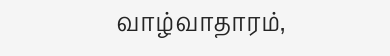வாழ்வாதாரம்,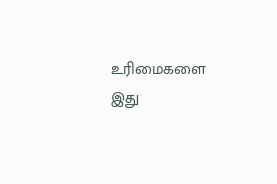உரிமைகளை இது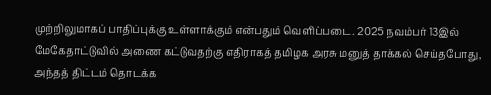முற்றிலுமாகப் பாதிப்புக்கு உள்ளாக்கும் என்பதும் வெளிப்படை. 2025 நவம்பர் 13இல் மேகேதாட்டுவில் அணை கட்டுவதற்கு எதிராகத் தமிழக அரசு மனுத் தாக்கல் செய்தபோது, அந்தத் திட்டம் தொடக்க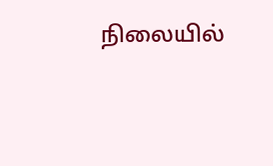நிலையில்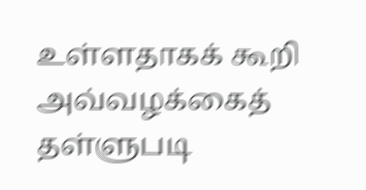உள்ளதாகக் கூறி அவ்வழக்கைத் தள்ளுபடி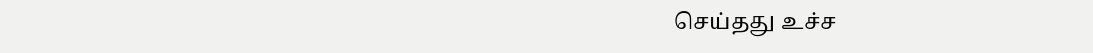செய்தது உச்ச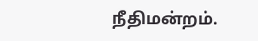நீதிமன்றம்.